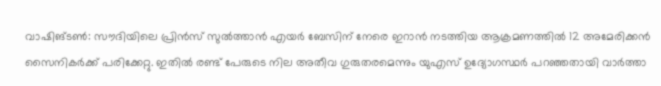വാഷിങ്ടൺ: സൗദിയിലെ പ്രിൻസ് സുൽത്താൻ എയർ ബേസിന് നേരെ ഇറാൻ നടത്തിയ ആക്രമണത്തിൽ 12 അമേരിക്കൻ സൈനികർക്ക് പരിക്കേറ്റു. ഇതിൽ രണ്ട് പേരുടെ നില അതീവ ഗുരുതരമെന്നും യുഎസ് ഉദ്യോഗസ്ഥർ പറഞ്ഞതായി വാർത്താ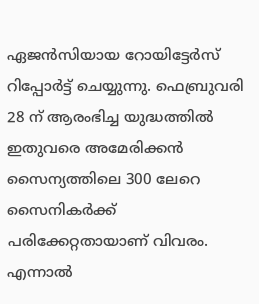ഏജൻസിയായ റോയിട്ടേർസ് റിപ്പോർട്ട് ചെയ്യുന്നു. ഫെബ്രുവരി 28 ന് ആരംഭിച്ച യുദ്ധത്തിൽ ഇതുവരെ അമേരിക്കൻ സൈന്യത്തിലെ 300 ലേറെ സൈനികർക്ക് പരിക്കേറ്റതായാണ് വിവരം. എന്നാൽ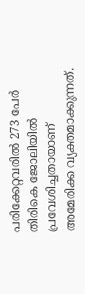പരിക്കേറ്റവരിൽ 273 പേർ തിരികെ ജോലിയിൽ പ്രവേശിച്ചതായാണ് അമേരിക്ക വ്യക്തമാക്കുന്നത്.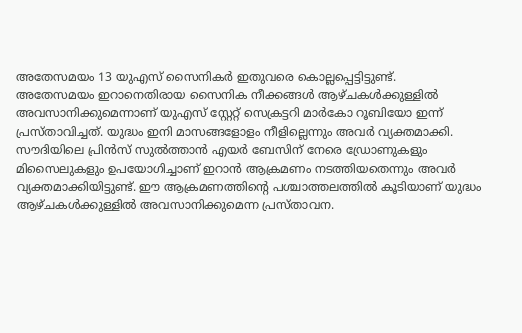അതേസമയം 13 യുഎസ് സൈനികർ ഇതുവരെ കൊല്ലപ്പെട്ടിട്ടുണ്ട്.
അതേസമയം ഇറാനെതിരായ സൈനിക നീക്കങ്ങൾ ആഴ്ചകൾക്കുള്ളിൽ അവസാനിക്കുമെന്നാണ് യുഎസ് സ്റ്റേറ്റ് സെക്രട്ടറി മാർകോ റൂബിയോ ഇന്ന് പ്രസ്താവിച്ചത്. യുദ്ധം ഇനി മാസങ്ങളോളം നീളില്ലെന്നും അവർ വ്യക്തമാക്കി. സൗദിയിലെ പ്രിൻസ് സുൽത്താൻ എയർ ബേസിന് നേരെ ഡ്രോണുകളും മിസൈലുകളും ഉപയോഗിച്ചാണ് ഇറാൻ ആക്രമണം നടത്തിയതെന്നും അവർ വ്യക്തമാക്കിയിട്ടുണ്ട്. ഈ ആക്രമണത്തിൻ്റെ പശ്ചാത്തലത്തിൽ കൂടിയാണ് യുദ്ധം ആഴ്ചകൾക്കുള്ളിൽ അവസാനിക്കുമെന്ന പ്രസ്താവന.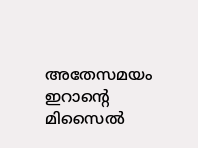അതേസമയം ഇറാൻ്റെ മിസൈൽ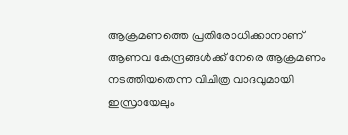ആക്രമണത്തെ പ്രതിരോധിക്കാനാണ് ആണവ കേന്ദ്രങ്ങൾക്ക് നേരെ ആക്രമണം നടത്തിയതെന്ന വിചിത്ര വാദവുമായി ഇസ്രായേലും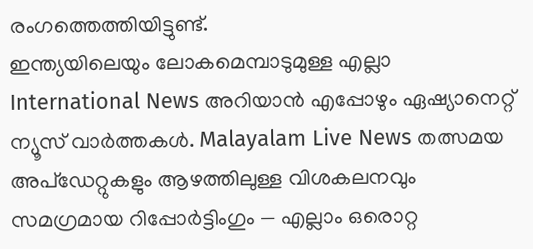രംഗത്തെത്തിയിട്ടുണ്ട്.
ഇന്ത്യയിലെയും ലോകമെമ്പാടുമുള്ള എല്ലാ International News അറിയാൻ എപ്പോഴും ഏഷ്യാനെറ്റ് ന്യൂസ് വാർത്തകൾ. Malayalam Live News തത്സമയ അപ്ഡേറ്റുകളും ആഴത്തിലുള്ള വിശകലനവും സമഗ്രമായ റിപ്പോർട്ടിംഗും — എല്ലാം ഒരൊറ്റ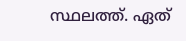സ്ഥലത്ത്. ഏത്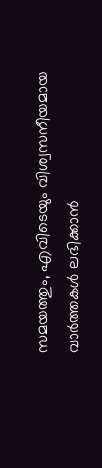സമയത്തും, എവിടെയും വിശ്വസനീയമായ വാർത്തകൾ ലഭിക്കാൻ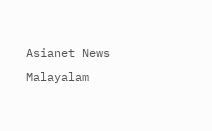Asianet News Malayalam